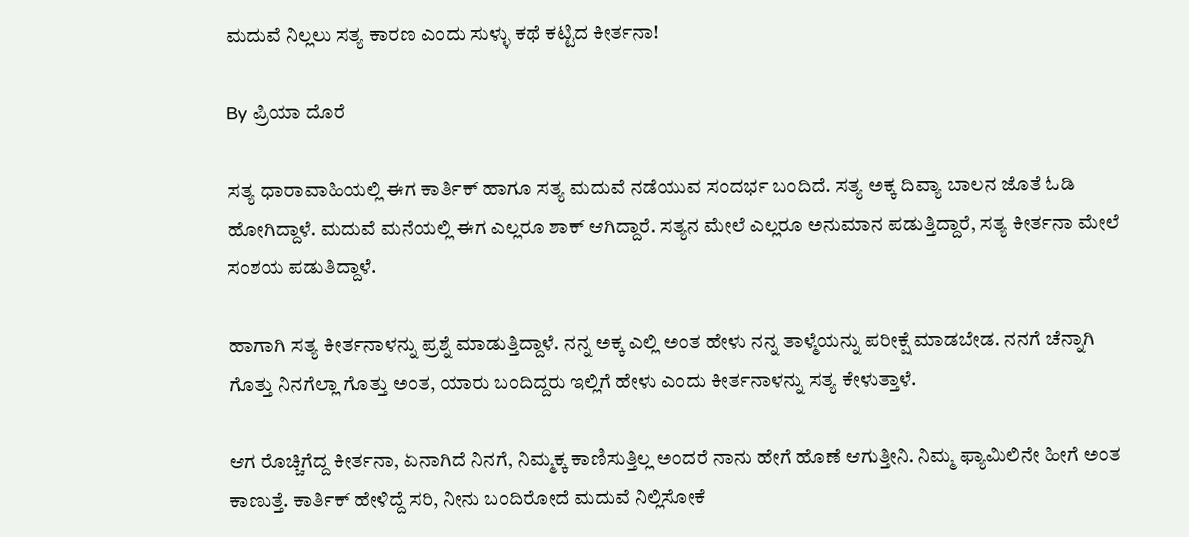ಮದುವೆ ನಿಲ್ಲಲು ಸತ್ಯ ಕಾರಣ ಎಂದು ಸುಳ್ಳು ಕಥೆ ಕಟ್ಟಿದ ಕೀರ್ತನಾ!

By ಪ್ರಿಯಾ ದೊರೆ

ಸತ್ಯ ಧಾರಾವಾಹಿಯಲ್ಲಿ ಈಗ ಕಾರ್ತಿಕ್ ಹಾಗೂ ಸತ್ಯ ಮದುವೆ ನಡೆಯುವ ಸಂದರ್ಭ ಬಂದಿದೆ. ಸತ್ಯ ಅಕ್ಕ ದಿವ್ಯಾ ಬಾಲನ ಜೊತೆ ಓಡಿ ಹೋಗಿದ್ದಾಳೆ. ಮದುವೆ ಮನೆಯಲ್ಲಿ ಈಗ ಎಲ್ಲರೂ ಶಾಕ್ ಆಗಿದ್ದಾರೆ. ಸತ್ಯನ ಮೇಲೆ ಎಲ್ಲರೂ ಅನುಮಾನ ಪಡುತ್ತಿದ್ದಾರೆ, ಸತ್ಯ ಕೀರ್ತನಾ ಮೇಲೆ ಸಂಶಯ ಪಡುತಿದ್ದಾಳೆ.

ಹಾಗಾಗಿ ಸತ್ಯ ಕೀರ್ತನಾಳನ್ನು ಪ್ರಶ್ನೆ ಮಾಡುತ್ತಿದ್ದಾಳೆ. ನನ್ನ ಅಕ್ಕ ಎಲ್ಲಿ ಅಂತ ಹೇಳು ನನ್ನ ತಾಳ್ಮೆಯನ್ನು ಪರೀಕ್ಷೆ ಮಾಡಬೇಡ. ನನಗೆ ಚೆನ್ನಾಗಿ ಗೊತ್ತು ನಿನಗೆಲ್ಲಾ ಗೊತ್ತು ಅಂತ, ಯಾರು ಬಂದಿದ್ದರು ಇಲ್ಲಿಗೆ ಹೇಳು ಎಂದು ಕೀರ್ತನಾಳನ್ನು ಸತ್ಯ ಕೇಳುತ್ತಾಳೆ.

ಆಗ ರೊಚ್ಚಿಗೆದ್ದ ಕೀರ್ತನಾ, ಏನಾಗಿದೆ ನಿನಗೆ, ನಿಮ್ಮಕ್ಕ ಕಾಣಿಸುತ್ತಿಲ್ಲ ಅಂದರೆ ನಾನು ಹೇಗೆ ಹೊಣೆ ಆಗುತ್ತೀನಿ. ನಿಮ್ಮ ಫ್ಯಾಮಿಲಿನೇ ಹೀಗೆ ಅಂತ ಕಾಣುತ್ತೆ. ಕಾರ್ತಿಕ್ ಹೇಳಿದ್ದೆ ಸರಿ, ನೀನು ಬಂದಿರೋದೆ ಮದುವೆ ನಿಲ್ಲಿಸೋಕೆ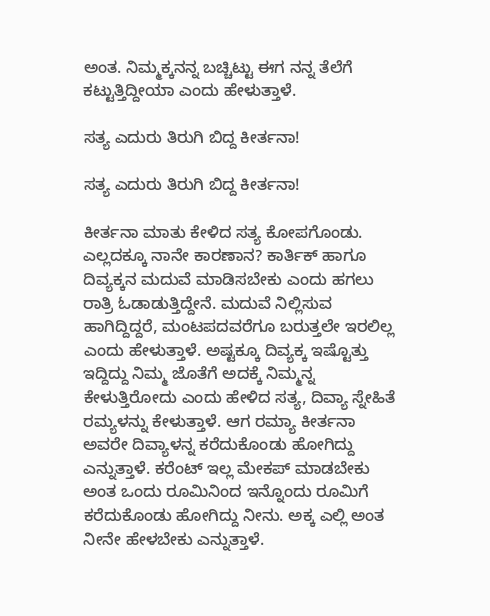ಅಂತ. ನಿಮ್ಮಕ್ಕನನ್ನ ಬಚ್ಚಿಟ್ಟು ಈಗ ನನ್ನ ತೆಲೆಗೆ ಕಟ್ಟುತ್ತಿದ್ದೀಯಾ ಎಂದು ಹೇಳುತ್ತಾಳೆ.

ಸತ್ಯ ಎದುರು ತಿರುಗಿ ಬಿದ್ದ ಕೀರ್ತನಾ!

ಸತ್ಯ ಎದುರು ತಿರುಗಿ ಬಿದ್ದ ಕೀರ್ತನಾ!

ಕೀರ್ತನಾ ಮಾತು ಕೇಳಿದ ಸತ್ಯ ಕೋಪಗೊಂಡು. ಎಲ್ಲದಕ್ಕೂ ನಾನೇ ಕಾರಣಾನ? ಕಾರ್ತಿಕ್ ಹಾಗೂ ದಿವ್ಯಕ್ಕನ ಮದುವೆ ಮಾಡಿಸಬೇಕು ಎಂದು ಹಗಲು ರಾತ್ರಿ ಓಡಾಡುತ್ತಿದ್ದೇನೆ. ಮದುವೆ ನಿಲ್ಲಿಸುವ ಹಾಗಿದ್ದಿದ್ದರೆ, ಮಂಟಪದವರೆಗೂ ಬರುತ್ತಲೇ ಇರಲಿಲ್ಲ ಎಂದು ಹೇಳುತ್ತಾಳೆ. ಅಷ್ಟಕ್ಕೂ ದಿವ್ಯಕ್ಕ ಇಷ್ಟೊತ್ತು ಇದ್ದಿದ್ದು ನಿಮ್ಮ ಜೊತೆಗೆ ಅದಕ್ಕೆ ನಿಮ್ಮನ್ನ ಕೇಳುತ್ತಿರೋದು ಎಂದು ಹೇಳಿದ ಸತ್ಯ, ದಿವ್ಯಾ ಸ್ನೇಹಿತೆ ರಮ್ಯಳನ್ನು ಕೇಳುತ್ತಾಳೆ. ಆಗ ರಮ್ಯಾ ಕೀರ್ತನಾ ಅವರೇ ದಿವ್ಯಾಳನ್ನ ಕರೆದುಕೊಂಡು ಹೋಗಿದ್ದು ಎನ್ನುತ್ತಾಳೆ. ಕರೆಂಟ್ ಇಲ್ಲ ಮೇಕಪ್ ಮಾಡಬೇಕು ಅಂತ ಒಂದು ರೂಮಿನಿಂದ ಇನ್ನೊಂದು ರೂಮಿಗೆ ಕರೆದುಕೊಂಡು ಹೋಗಿದ್ದು ನೀನು. ಅಕ್ಕ ಎಲ್ಲಿ ಅಂತ ನೀನೇ ಹೇಳಬೇಕು ಎನ್ನುತ್ತಾಳೆ.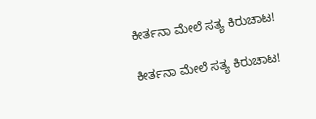ಕೀರ್ತನಾ ಮೇಲೆ ಸತ್ಯ ಕಿರುಚಾಟ!

ಕೀರ್ತನಾ ಮೇಲೆ ಸತ್ಯ ಕಿರುಚಾಟ!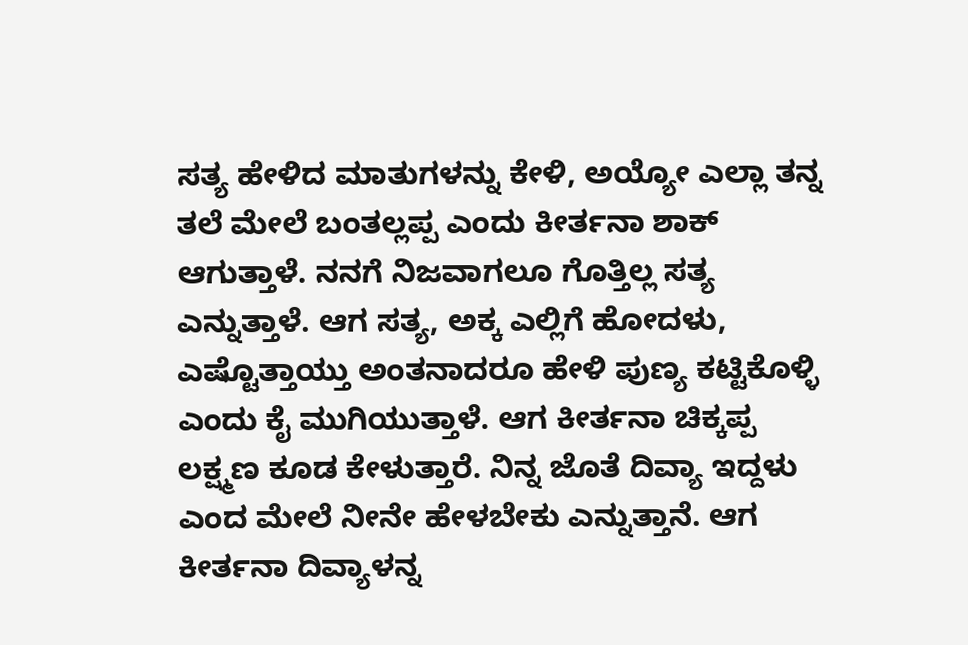ಸತ್ಯ ಹೇಳಿದ ಮಾತುಗಳನ್ನು ಕೇಳಿ, ಅಯ್ಯೋ ಎಲ್ಲಾ ತನ್ನ ತಲೆ ಮೇಲೆ ಬಂತಲ್ಲಪ್ಪ ಎಂದು ಕೀರ್ತನಾ ಶಾಕ್ ಆಗುತ್ತಾಳೆ. ನನಗೆ ನಿಜವಾಗಲೂ ಗೊತ್ತಿಲ್ಲ ಸತ್ಯ ಎನ್ನುತ್ತಾಳೆ. ಆಗ ಸತ್ಯ, ಅಕ್ಕ ಎಲ್ಲಿಗೆ ಹೋದಳು, ಎಷ್ಟೊತ್ತಾಯ್ತು ಅಂತನಾದರೂ ಹೇಳಿ ಪುಣ್ಯ ಕಟ್ಟಿಕೊಳ್ಳಿ ಎಂದು ಕೈ ಮುಗಿಯುತ್ತಾಳೆ. ಆಗ ಕೀರ್ತನಾ ಚಿಕ್ಕಪ್ಪ ಲಕ್ಷ್ಮಣ ಕೂಡ ಕೇಳುತ್ತಾರೆ. ನಿನ್ನ ಜೊತೆ ದಿವ್ಯಾ ಇದ್ದಳು ಎಂದ ಮೇಲೆ ನೀನೇ ಹೇಳಬೇಕು ಎನ್ನುತ್ತಾನೆ. ಆಗ ಕೀರ್ತನಾ ದಿವ್ಯಾಳನ್ನ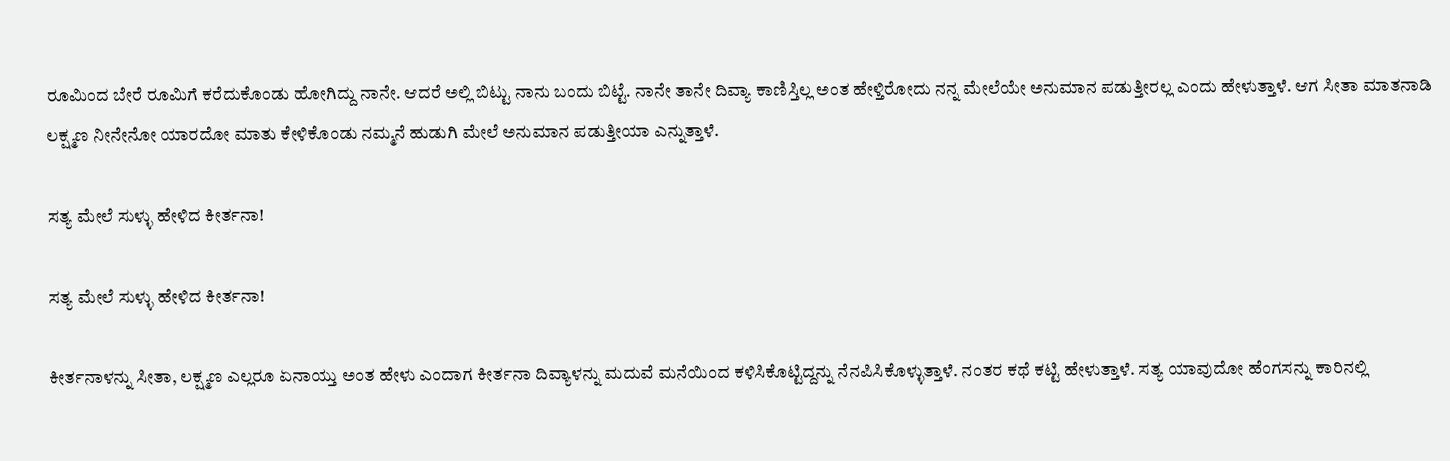ರೂಮಿಂದ ಬೇರೆ ರೂಮಿಗೆ ಕರೆದುಕೊಂಡು ಹೋಗಿದ್ದು ನಾನೇ. ಆದರೆ ಅಲ್ಲಿ ಬಿಟ್ಟು ನಾನು ಬಂದು ಬಿಟ್ಟೆ. ನಾನೇ ತಾನೇ ದಿವ್ಯಾ ಕಾಣಿಸ್ತಿಲ್ಲ ಅಂತ ಹೇಳ್ತಿರೋದು ನನ್ನ ಮೇಲೆಯೇ ಅನುಮಾನ ಪಡುತ್ತೀರಲ್ಲ ಎಂದು ಹೇಳುತ್ತಾಳೆ. ಆಗ ಸೀತಾ ಮಾತನಾಡಿ ಲಕ್ಷ್ಮಣ ನೀನೇನೋ ಯಾರದೋ ಮಾತು ಕೇಳಿಕೊಂಡು ನಮ್ಮನೆ ಹುಡುಗಿ ಮೇಲೆ ಅನುಮಾನ ಪಡುತ್ತೀಯಾ ಎನ್ನುತ್ತಾಳೆ.

ಸತ್ಯ ಮೇಲೆ ಸುಳ್ಳು ಹೇಳಿದ ಕೀರ್ತನಾ!

ಸತ್ಯ ಮೇಲೆ ಸುಳ್ಳು ಹೇಳಿದ ಕೀರ್ತನಾ!

ಕೀರ್ತನಾಳನ್ನು ಸೀತಾ, ಲಕ್ಷ್ಮಣ ಎಲ್ಲರೂ ಏನಾಯ್ತು ಅಂತ ಹೇಳು ಎಂದಾಗ ಕೀರ್ತನಾ ದಿವ್ಯಾಳನ್ನು ಮದುವೆ ಮನೆಯಿಂದ ಕಳಿಸಿಕೊಟ್ಟಿದ್ದನ್ನು ನೆನಪಿಸಿಕೊಳ್ಳುತ್ತಾಳೆ. ನಂತರ ಕಥೆ ಕಟ್ಟಿ ಹೇಳುತ್ತಾಳೆ. ಸತ್ಯ ಯಾವುದೋ ಹೆಂಗಸನ್ನು ಕಾರಿನಲ್ಲಿ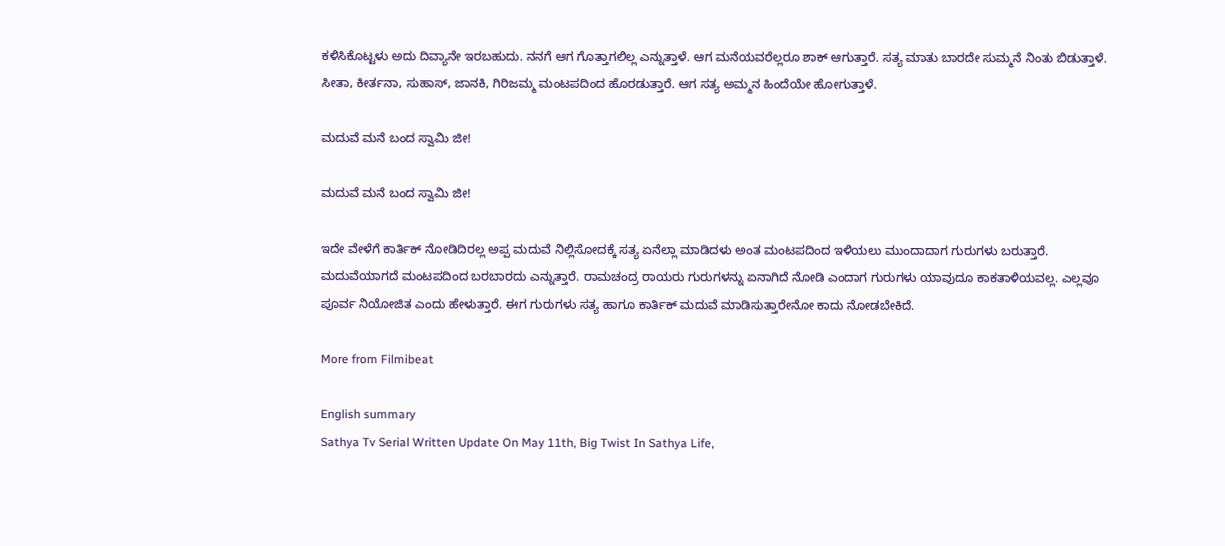ಕಳಿಸಿಕೊಟ್ಟಳು ಅದು ದಿವ್ಯಾನೇ ಇರಬಹುದು. ನನಗೆ ಆಗ ಗೊತ್ತಾಗಲಿಲ್ಲ ಎನ್ನುತ್ತಾಳೆ. ಆಗ ಮನೆಯವರೆಲ್ಲರೂ ಶಾಕ್ ಆಗುತ್ತಾರೆ. ಸತ್ಯ ಮಾತು ಬಾರದೇ ಸುಮ್ಮನೆ ನಿಂತು ಬಿಡುತ್ತಾಳೆ. ಸೀತಾ, ಕೀರ್ತನಾ, ಸುಹಾಸ್, ಜಾನಕಿ, ಗಿರಿಜಮ್ಮ ಮಂಟಪದಿಂದ ಹೊರಡುತ್ತಾರೆ. ಆಗ ಸತ್ಯ ಅಮ್ಮನ ಹಿಂದೆಯೇ ಹೋಗುತ್ತಾಳೆ.

ಮದುವೆ ಮನೆ ಬಂದ ಸ್ವಾಮಿ ಜೀ!

ಮದುವೆ ಮನೆ ಬಂದ ಸ್ವಾಮಿ ಜೀ!

ಇದೇ ವೇಳೆಗೆ ಕಾರ್ತಿಕ್ ನೋಡಿದಿರಲ್ಲ ಅಪ್ಪ ಮದುವೆ ನಿಲ್ಲಿಸೋದಕ್ಕೆ ಸತ್ಯ ಏನೆಲ್ಲಾ ಮಾಡಿದಳು ಅಂತ ಮಂಟಪದಿಂದ ಇಳಿಯಲು ಮುಂದಾದಾಗ ಗುರುಗಳು ಬರುತ್ತಾರೆ. ಮದುವೆಯಾಗದೆ ಮಂಟಪದಿಂದ ಬರಬಾರದು ಎನ್ನುತ್ತಾರೆ. ರಾಮಚಂದ್ರ ರಾಯರು ಗುರುಗಳನ್ನು ಏನಾಗಿದೆ ನೋಡಿ ಎಂದಾಗ ಗುರುಗಳು ಯಾವುದೂ ಕಾಕತಾಳಿಯವಲ್ಲ. ಎಲ್ಲವೂ ಪೂರ್ವ ನಿಯೋಜಿತ ಎಂದು ಹೇಳುತ್ತಾರೆ. ಈಗ ಗುರುಗಳು ಸತ್ಯ ಹಾಗೂ ಕಾರ್ತಿಕ್ ಮದುವೆ ಮಾಡಿಸುತ್ತಾರೇನೋ ಕಾದು ನೋಡಬೇಕಿದೆ.

More from Filmibeat

English summary
Sathya Tv Serial Written Update On May 11th, Big Twist In Sathya Life,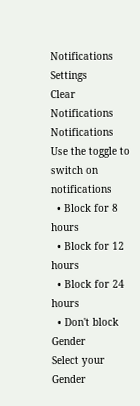Notifications
Settings
Clear Notifications
Notifications
Use the toggle to switch on notifications
  • Block for 8 hours
  • Block for 12 hours
  • Block for 24 hours
  • Don't block
Gender
Select your Gender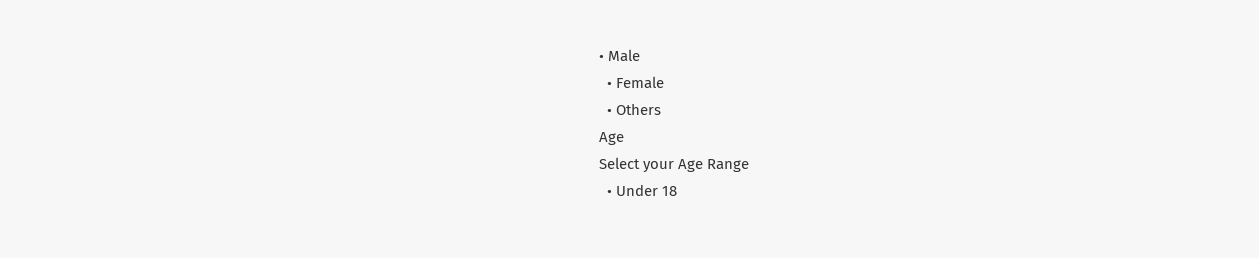• Male
  • Female
  • Others
Age
Select your Age Range
  • Under 18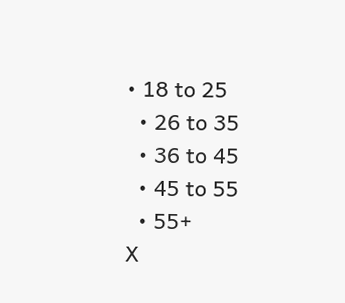• 18 to 25
  • 26 to 35
  • 36 to 45
  • 45 to 55
  • 55+
X